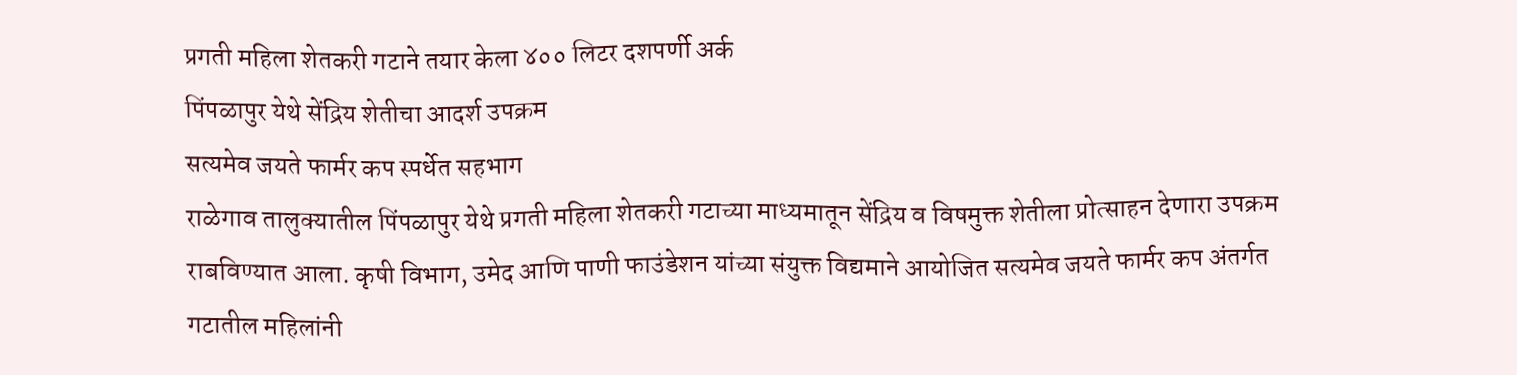प्रगती महिला शेतकरी गटाने तयार केला ४०० लिटर दशपर्णी अर्क
पिंपळापुर येथे सेंद्रिय शेतीचा आदर्श उपक्रम
सत्यमेव जयते फार्मर कप स्पर्धेत सहभाग
राळेगाव तालुक्यातील पिंपळापुर येथे प्रगती महिला शेतकरी गटाच्या माध्यमातून सेंद्रिय व विषमुक्त शेतीला प्रोत्साहन देणारा उपक्रम राबविण्यात आला. कृषी विभाग, उमेद आणि पाणी फाउंडेशन यांच्या संयुक्त विद्यमाने आयोजित सत्यमेव जयते फार्मर कप अंतर्गत गटातील महिलांनी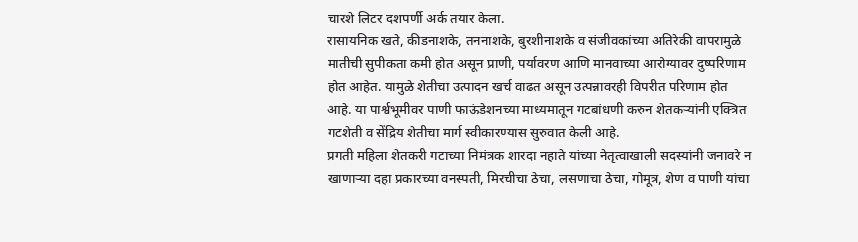चारशे लिटर दशपर्णी अर्क तयार केला.
रासायनिक खते, कीडनाशके, तननाशके, बुरशीनाशके व संजीवकांच्या अतिरेकी वापरामुळे मातीची सुपीकता कमी होत असून प्राणी, पर्यावरण आणि मानवाच्या आरोग्यावर दुष्परिणाम होत आहेत. यामुळे शेतीचा उत्पादन खर्च वाढत असून उत्पन्नावरही विपरीत परिणाम होत आहे. या पार्श्वभूमीवर पाणी फाऊंडेशनच्या माध्यमातून गटबांधणी करुन शेतकऱ्यांनी एक्त्रित गटशेती व सेंद्रिय शेतीचा मार्ग स्वीकारण्यास सुरुवात केली आहे.
प्रगती महिला शेतकरी गटाच्या निमंत्रक शारदा नहाते यांच्या नेतृत्वाखाली सदस्यांनी जनावरे न खाणाऱ्या दहा प्रकारच्या वनस्पती, मिरचीचा ठेचा, लसणाचा ठेचा, गोमूत्र, शेण व पाणी यांचा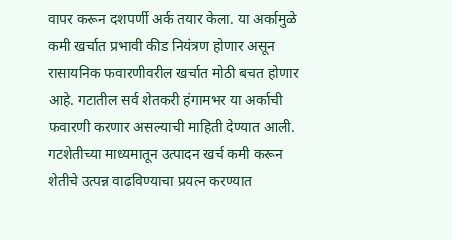वापर करून दशपर्णी अर्क तयार केला. या अर्कामुळे कमी खर्चात प्रभावी कीड नियंत्रण होणार असून रासायनिक फवारणीवरील खर्चात मोठी बचत होणार आहे. गटातील सर्व शेतकरी हंगामभर या अर्काची फवारणी करणार असल्याची माहिती देण्यात आली.
गटशेतीच्या माध्यमातून उत्पादन खर्च कमी करून शेतीचे उत्पन्न वाढविण्याचा प्रयत्न करण्यात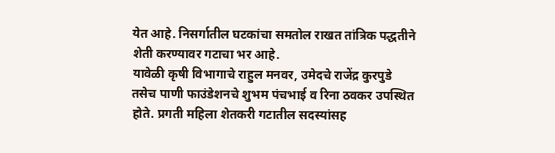येत आहे. निसर्गातील घटकांचा समतोल राखत तांत्रिक पद्धतीने शेती करण्यावर गटाचा भर आहे.
यावेळी कृषी विभागाचे राहुल मनवर, उमेदचे राजेंद्र कुरपुडे तसेच पाणी फाउंडेशनचे शुभम पंचभाई व रिना ठवकर उपस्थित होते. प्रगती महिला शेतकरी गटातील सदस्यांसह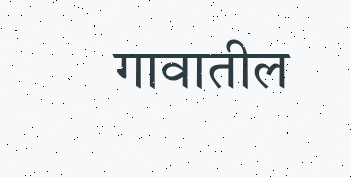गावातील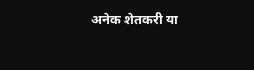अनेक शेतकरी या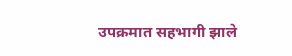उपक्रमात सहभागी झाले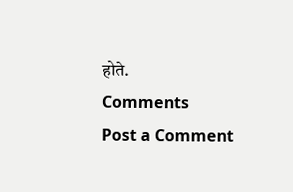होते.
Comments
Post a Comment